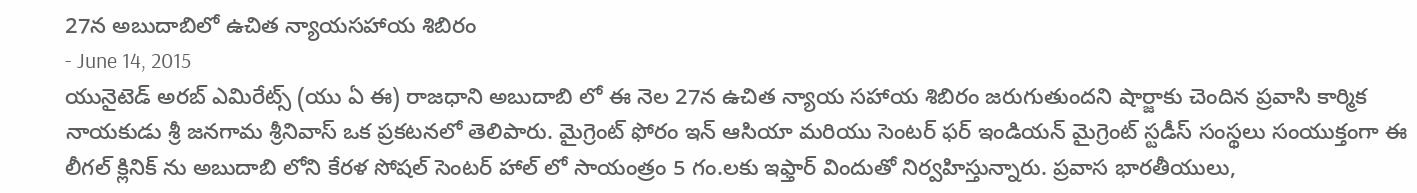27న అబుదాబిలో ఉచిత న్యాయసహాయ శిబిరం
- June 14, 2015
యునైటెడ్ అరబ్ ఎమిరేట్స్ (యు ఏ ఈ) రాజధాని అబుదాబి లో ఈ నెల 27న ఉచిత న్యాయ సహాయ శిబిరం జరుగుతుందని షార్జాకు చెందిన ప్రవాసి కార్మిక నాయకుడు శ్రీ జనగామ శ్రీనివాస్ ఒక ప్రకటనలో తెలిపారు. మైగ్రెంట్ ఫోరం ఇన్ ఆసియా మరియు సెంటర్ ఫర్ ఇండియన్ మైగ్రెంట్ స్టడీస్ సంస్థలు సంయుక్తంగా ఈ లీగల్ క్లినిక్ ను అబుదాబి లోని కేరళ సోషల్ సెంటర్ హాల్ లో సాయంత్రం 5 గం.లకు ఇఫ్తార్ విందుతో నిర్వహిస్తున్నారు. ప్రవాస భారతీయులు,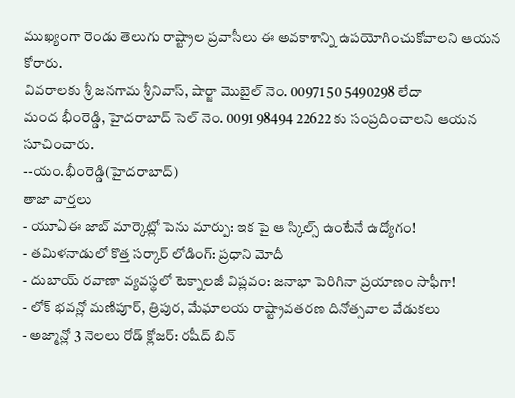ముఖ్యంగా రెండు తెలుగు రాష్ట్రాల ప్రవాసీలు ఈ అవకాశాన్ని ఉపయోగించుకోవాలని ఆయన కోరారు.
వివరాలకు శ్రీ జనగామ శ్రీనివాస్, షార్జా మొబైల్ నెం. 00971 50 5490298 లేదా
మంద భీంరెడ్డి, హైదరాబాద్ సెల్ నెం. 0091 98494 22622 కు సంప్రదించాలని ఆయన సూచించారు.
--యం.భీంరెడ్డి(హైదరాబాద్)
తాజా వార్తలు
- యూఏఈ జాబ్ మార్కెట్లో పెను మార్పు: ఇక పై ఆ స్కిల్స్ ఉంటేనే ఉద్యోగం!
- తమిళనాడులో కొత్త సర్కార్ లోడింగ్: ప్రధాని మోదీ
- దుబాయ్ రవాణా వ్యవస్థలో టెక్నాలజీ విప్లవం: జనాభా పెరిగినా ప్రయాణం సాఫీగా!
- లోక్ భవన్లో మణిపూర్, త్రిపుర, మేఘాలయ రాష్ట్రావతరణ దినోత్సవాల వేడుకలు
- అజ్మాన్లో 3 నెలలు రోడ్ క్లోజర్: రషీద్ బిన్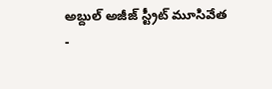అబ్దుల్ అజీజ్ స్ట్రీట్ మూసివేత
-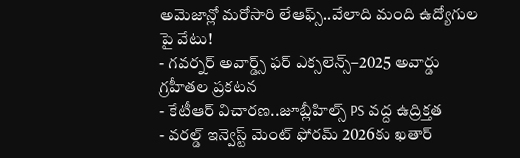అమెజాన్లో మరోసారి లేఆఫ్స్..వేలాది మంది ఉద్యోగుల పై వేటు!
- గవర్నర్ అవార్డ్స్ ఫర్ ఎక్సలెన్స్–2025 అవార్డు గ్రహీతల ప్రకటన
- కేటీఆర్ విచారణ..జూబ్లీహిల్స్ PS వద్ద ఉద్రిక్తత
- వరల్డ్ ఇన్వెస్ట్ మెంట్ ఫోరమ్ 2026కు ఖతార్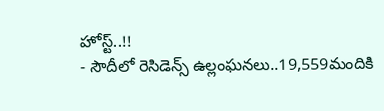హోస్ట్..!!
- సౌదీలో రెసిడెన్స్ ఉల్లంఘనలు..19,559మందికి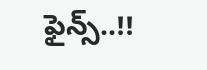ఫైన్స్..!!